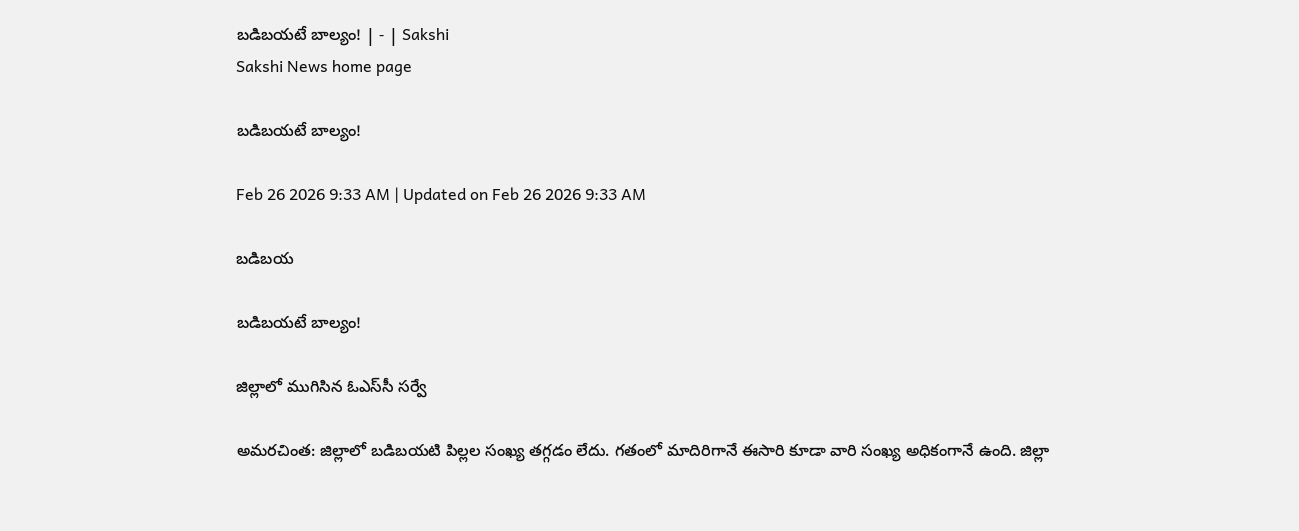బడిబయటే బాల్యం! | - | Sakshi
Sakshi News home page

బడిబయటే బాల్యం!

Feb 26 2026 9:33 AM | Updated on Feb 26 2026 9:33 AM

బడిబయ

బడిబయటే బాల్యం!

జిల్లాలో ముగిసిన ఓఎస్‌సీ సర్వే

అమరచింత: జిల్లాలో బడిబయటి పిల్లల సంఖ్య తగ్గడం లేదు. గతంలో మాదిరిగానే ఈసారి కూడా వారి సంఖ్య అధికంగానే ఉంది. జిల్లా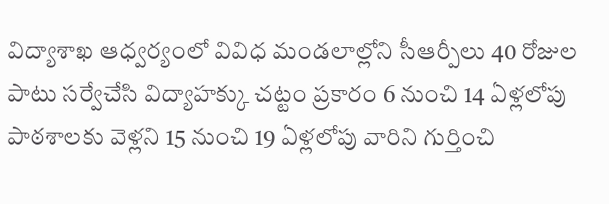విద్యాశాఖ ఆధ్వర్యంలో వివిధ మండలాల్లోని సీఆర్పీలు 40 రోజుల పాటు సర్వేచేసి విద్యాహక్కు చట్టం ప్రకారం 6 నుంచి 14 ఏళ్లలోపు పాఠశాలకు వెళ్లని 15 నుంచి 19 ఏళ్లలోపు వారిని గుర్తించి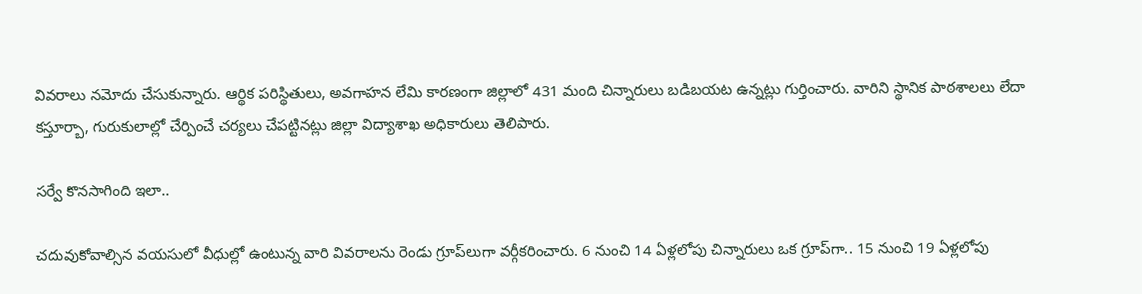వివరాలు నమోదు చేసుకున్నారు. ఆర్థిక పరిస్థితులు, అవగాహన లేమి కారణంగా జిల్లాలో 431 మంది చిన్నారులు బడిబయట ఉన్నట్లు గుర్తించారు. వారిని స్థానిక పాఠశాలలు లేదా కస్తూర్బా, గురుకులాల్లో చేర్పించే చర్యలు చేపట్టినట్లు జిల్లా విద్యాశాఖ అధికారులు తెలిపారు.

సర్వే కొనసాగింది ఇలా..

చదువుకోవాల్సిన వయసులో వీధుల్లో ఉంటున్న వారి వివరాలను రెండు గ్రూప్‌లుగా వర్గీకరించారు. 6 నుంచి 14 ఏళ్లలోపు చిన్నారులు ఒక గ్రూప్‌గా.. 15 నుంచి 19 ఏళ్లలోపు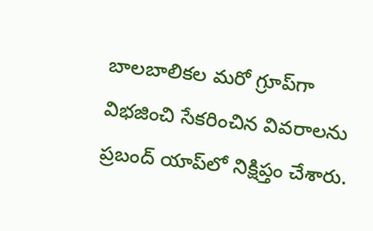బాలబాలికల మరో గ్రూప్‌గా విభజించి సేకరించిన వివరాలను ప్రబంద్‌ యాప్‌లో నిక్షిప్తం చేశారు.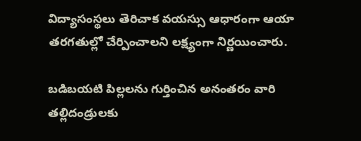విద్యాసంస్థలు తెరిచాక వయస్సు ఆధారంగా ఆయా తరగతుల్లో చేర్పించాలని లక్ష్యంగా నిర్ణయించారు.

బడిబయటి పిల్లలను గుర్తించిన అనంతరం వారి తల్లిదండ్రులకు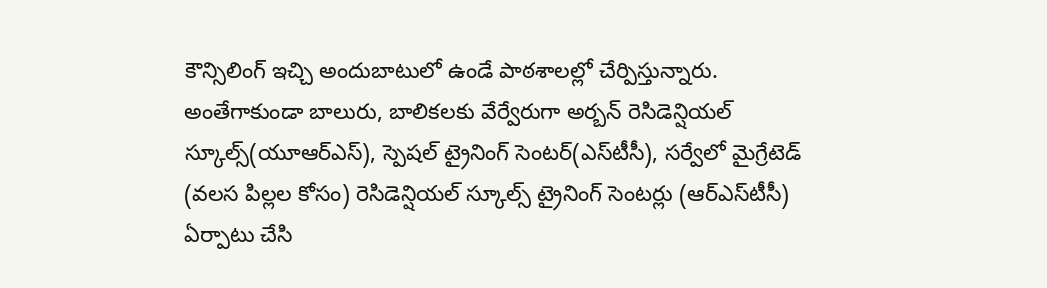కౌన్సిలింగ్‌ ఇచ్చి అందుబాటులో ఉండే పాఠశాలల్లో చేర్పిస్తున్నారు. అంతేగాకుండా బాలురు, బాలికలకు వేర్వేరుగా అర్బన్‌ రెసిడెన్షియల్‌ స్కూల్స్‌(యూఆర్‌ఎస్‌), స్పెషల్‌ ట్రైనింగ్‌ సెంటర్‌(ఎస్‌టీసీ), సర్వేలో మైగ్రేటెడ్‌ (వలస పిల్లల కోసం) రెసిడెన్షియల్‌ స్కూల్స్‌ ట్రైనింగ్‌ సెంటర్లు (ఆర్‌ఎస్‌టీసీ) ఏర్పాటు చేసి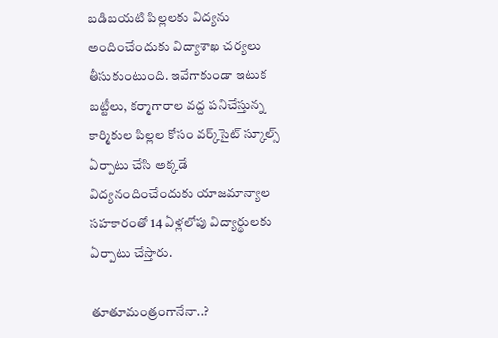బడిబయటి పిల్లలకు విద్యను అందించేందుకు విద్యాశాఖ చర్యలు తీసుకుంటుంది. ఇవేగాకుండా ఇటుక బట్టీలు, కర్మాగారాల వద్ద పనిచేస్తున్న కార్మికుల పిల్లల కోసం వర్క్‌సైట్‌ స్కూల్స్‌ ఏర్పాటు చేసి అక్కడే విద్యనందించేందుకు యాజమాన్యాల సహకారంతో 14 ఏళ్లలోపు విద్యార్థులకు ఏర్పాటు చేస్తారు.

తూతూమంత్రంగానేనా..?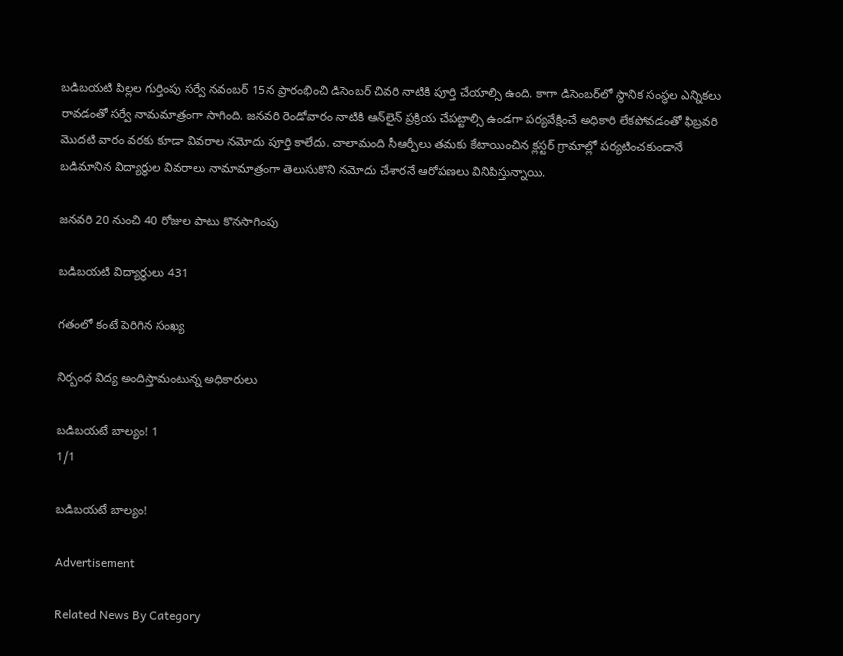బడిబయటి పిల్లల గుర్తింపు సర్వే నవంబర్‌ 15న ప్రారంభించి డిసెంబర్‌ చివరి నాటికి పూర్తి చేయాల్సి ఉంది. కాగా డిసెంబర్‌లో స్థానిక సంస్థల ఎన్నికలు రావడంతో సర్వే నామమాత్రంగా సాగింది. జనవరి రెండోవారం నాటికి ఆన్‌లైన్‌ ప్రక్రియ చేపట్టాల్సి ఉండగా పర్యవేక్షించే అధికారి లేకపోవడంతో ఫిబ్రవరి మొదటి వారం వరకు కూడా వివరాల నమోదు పూర్తి కాలేదు. చాలామంది సీఆర్పీలు తమకు కేటాయించిన క్లస్టర్‌ గ్రామాల్లో పర్యటించకుండానే బడిమానిన విద్యార్థుల వివరాలు నామామాత్రంగా తెలుసుకొని నమోదు చేశారనే ఆరోపణలు వినిపిస్తున్నాయి.

జనవరి 20 నుంచి 40 రోజుల పాటు కొనసాగింపు

బడిబయటి విద్యార్థులు 431

గతంలో కంటే పెరిగిన సంఖ్య

నిర్బంధ విద్య అందిస్తామంటున్న అధికారులు

బడిబయటే బాల్యం! 1
1/1

బడిబయటే బాల్యం!

Advertisement

Related News By Category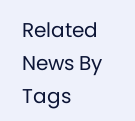Related News By Tags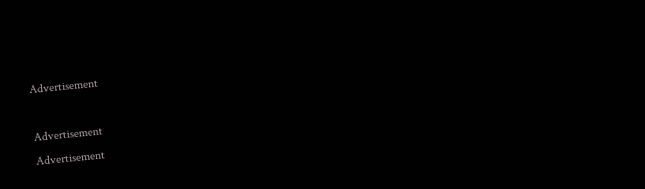Advertisement

Advertisement
Advertisement